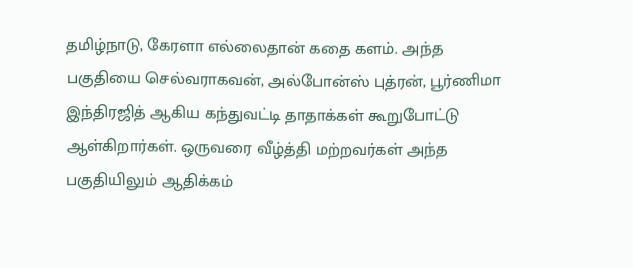தமிழ்நாடு, கேரளா எல்லைதான் கதை களம். அந்த பகுதியை செல்வராகவன், அல்போன்ஸ் புத்ரன், பூர்ணிமா இந்திரஜித் ஆகிய கந்துவட்டி தாதாக்கள் கூறுபோட்டு ஆள்கிறார்கள். ஒருவரை வீழ்த்தி மற்றவர்கள் அந்த பகுதியிலும் ஆதிக்கம்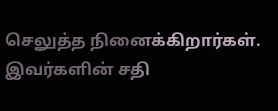செலுத்த நினைக்கிறார்கள். இவர்களின் சதி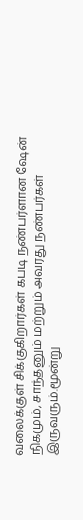வலைக்குள் சிக்குகிறார்கள் கபடி நண்பர்ளான ஷேன் நிகமும், சாந்தனும் மற்றும் அவரது நண்பர்கள் இருவரும்.மூன்று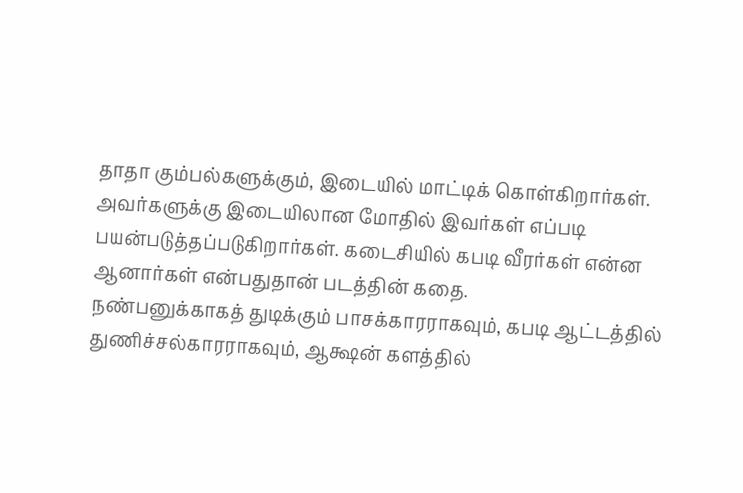தாதா கும்பல்களுக்கும், இடையில் மாட்டிக் கொள்கிறார்கள். அவர்களுக்கு இடையிலான மோதில் இவர்கள் எப்படி பயன்படுத்தப்படுகிறார்கள். கடைசியில் கபடி வீரர்கள் என்ன ஆனார்கள் என்பதுதான் படத்தின் கதை.
நண்பனுக்காகத் துடிக்கும் பாசக்காரராகவும், கபடி ஆட்டத்தில் துணிச்சல்காரராகவும், ஆக்ஷன் களத்தில்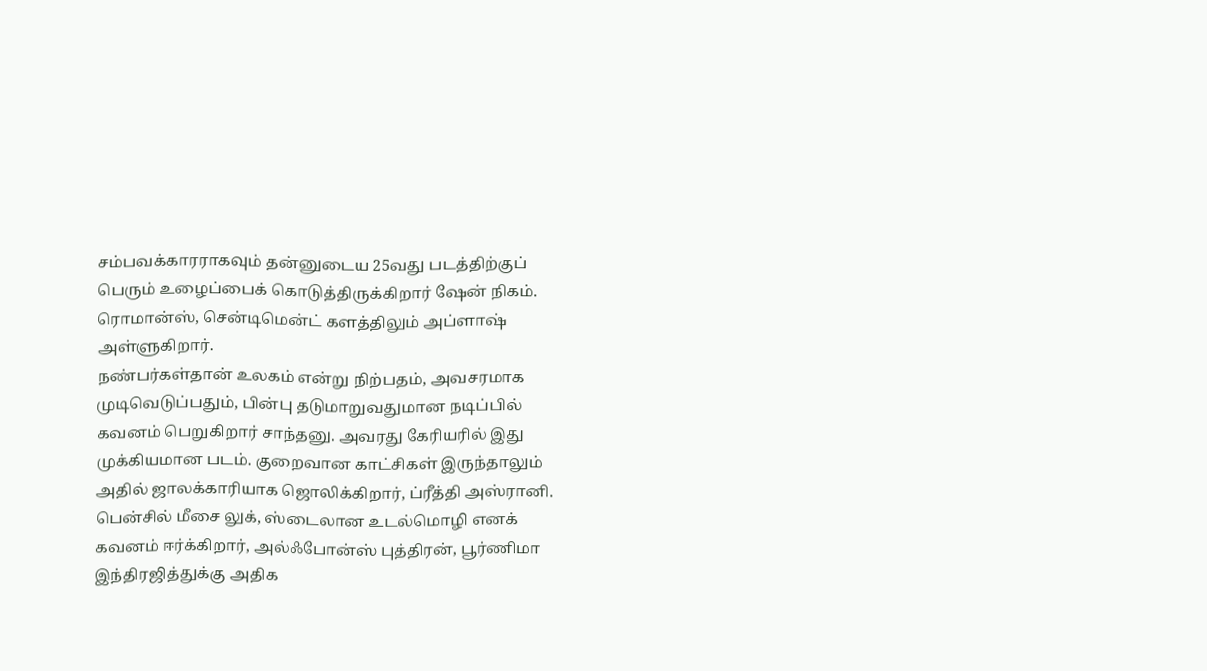சம்பவக்காரராகவும் தன்னுடைய 25வது படத்திற்குப் பெரும் உழைப்பைக் கொடுத்திருக்கிறார் ஷேன் நிகம். ரொமான்ஸ், சென்டிமென்ட் களத்திலும் அப்ளாஷ் அள்ளுகிறார்.
நண்பர்கள்தான் உலகம் என்று நிற்பதம், அவசரமாக முடிவெடுப்பதும், பின்பு தடுமாறுவதுமான நடிப்பில் கவனம் பெறுகிறார் சாந்தனு. அவரது கேரியரில் இது முக்கியமான படம். குறைவான காட்சிகள் இருந்தாலும் அதில் ஜாலக்காரியாக ஜொலிக்கிறார், ப்ரீத்தி அஸ்ரானி. பென்சில் மீசை லுக், ஸ்டைலான உடல்மொழி எனக் கவனம் ஈர்க்கிறார், அல்ஃபோன்ஸ் புத்திரன், பூர்ணிமா இந்திரஜித்துக்கு அதிக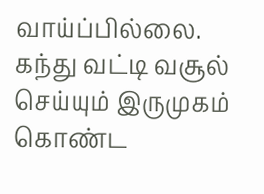வாய்ப்பில்லை.
கந்து வட்டி வசூல் செய்யும் இருமுகம் கொண்ட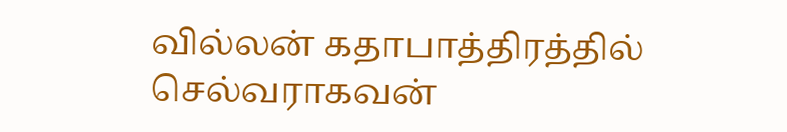வில்லன் கதாபாத்திரத்தில் செல்வராகவன்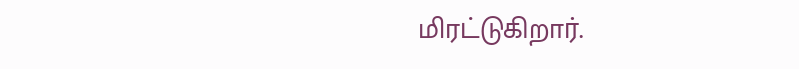மிரட்டுகிறார்.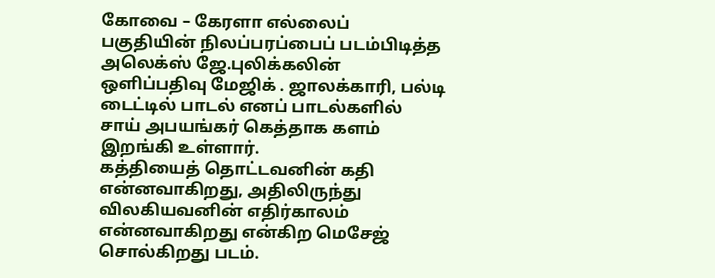கோவை – கேரளா எல்லைப் பகுதியின் நிலப்பரப்பைப் படம்பிடித்த அலெக்ஸ் ஜே.புலிக்கலின் ஒளிப்பதிவு மேஜிக் . ஜாலக்காரி, பல்டி டைட்டில் பாடல் எனப் பாடல்களில் சாய் அபயங்கர் கெத்தாக களம் இறங்கி உள்ளார்.
கத்தியைத் தொட்டவனின் கதி என்னவாகிறது, அதிலிருந்து விலகியவனின் எதிர்காலம் என்னவாகிறது என்கிற மெசேஜ் சொல்கிறது படம்.